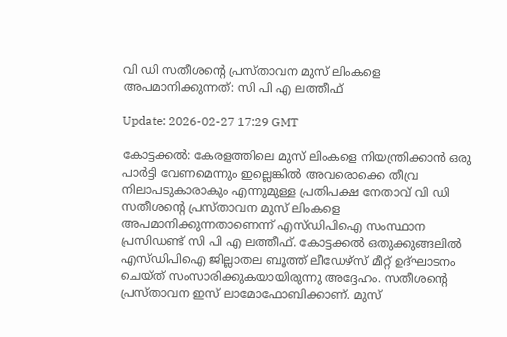വി ഡി സതീശന്റെ പ്രസ്താവന മുസ് ലിംകളെ അപമാനിക്കുന്നത്: സി പി എ ലത്തീഫ്

Update: 2026-02-27 17:29 GMT

കോട്ടക്കല്‍: കേരളത്തിലെ മുസ് ലിംകളെ നിയന്ത്രിക്കാന്‍ ഒരു പാര്‍ട്ടി വേണമെന്നും ഇല്ലെങ്കില്‍ അവരൊക്കെ തീവ്ര നിലാപടുകാരാകും എന്നുമുള്ള പ്രതിപക്ഷ നേതാവ് വി ഡി സതീശന്റെ പ്രസ്താവന മുസ് ലിംകളെ അപമാനിക്കുന്നതാണെന്ന് എസ്ഡിപിഐ സംസ്ഥാന പ്രസിഡണ്ട് സി പി എ ലത്തീഫ്. കോട്ടക്കല്‍ ഒതുക്കുങ്ങലില്‍ എസ്ഡിപിഐ ജില്ലാതല ബൂത്ത് ലീഡേഴ്‌സ് മീറ്റ് ഉദ്ഘാടനം ചെയ്ത് സംസാരിക്കുകയായിരുന്നു അദ്ദേഹം. സതീശന്റെ പ്രസ്താവന ഇസ് ലാമോഫോബിക്കാണ്. മുസ്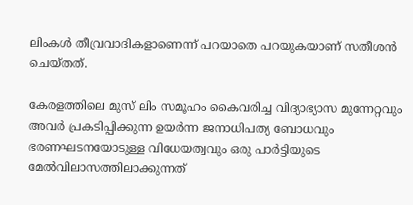ലിംകള്‍ തീവ്രവാദികളാണെന്ന് പറയാതെ പറയുകയാണ് സതീശന്‍ ചെയ്തത്.

കേരളത്തിലെ മുസ് ലിം സമൂഹം കൈവരിച്ച വിദ്യാഭ്യാസ മുന്നേറ്റവും അവര്‍ പ്രകടിപ്പിക്കുന്ന ഉയര്‍ന്ന ജനാധിപത്യ ബോധവും ഭരണഘടനയോടുള്ള വിധേയത്വവും ഒരു പാര്‍ട്ടിയുടെ മേല്‍വിലാസത്തിലാക്കുന്നത്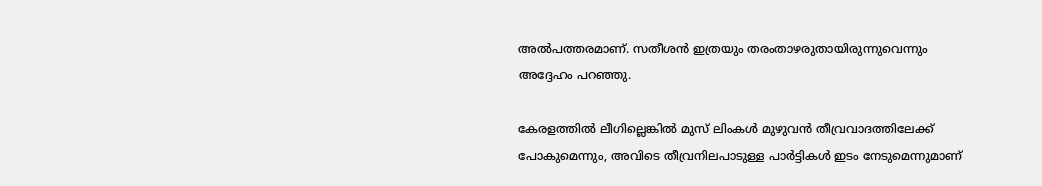അല്‍പത്തരമാണ്. സതീശന്‍ ഇത്രയും തരംതാഴരുതായിരുന്നുവെന്നും അദ്ദേഹം പറഞ്ഞു.

കേരളത്തില്‍ ലീഗില്ലെങ്കില്‍ മുസ് ലിംകള്‍ മുഴുവന്‍ തീവ്രവാദത്തിലേക്ക് പോകുമെന്നും, അവിടെ തീവ്രനിലപാടുള്ള പാര്‍ട്ടികള്‍ ഇടം നേടുമെന്നുമാണ്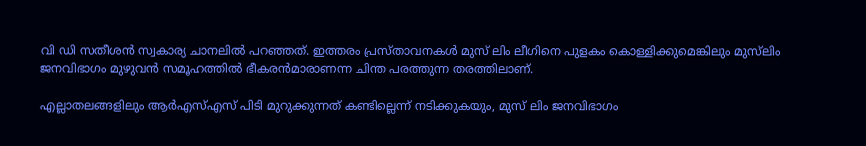വി ഡി സതീശന്‍ സ്വകാര്യ ചാനലില്‍ പറഞ്ഞത്. ഇത്തരം പ്രസ്താവനകള്‍ മുസ് ലിം ലീഗിനെ പുളകം കൊള്ളിക്കുമെങ്കിലും മുസ്‌ലിം ജനവിഭാഗം മുഴുവന്‍ സമൂഹത്തില്‍ ഭീകരന്‍മാരാണന്ന ചിന്ത പരത്തുന്ന തരത്തിലാണ്.

എല്ലാതലങ്ങളിലും ആര്‍എസ്എസ് പിടി മുറുക്കുന്നത് കണ്ടില്ലെന്ന് നടിക്കുകയും, മുസ് ലിം ജനവിഭാഗം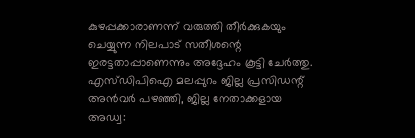കുഴപ്പക്കാരാണന്ന് വരുത്തി തീര്‍ക്കുകയും ചെയ്യുന്ന നിലപാട് സതീശന്റെ ഇരട്ടതാപ്പാണെന്നും അദ്ദേഹം കൂട്ടി ചേര്‍ത്തു. എസ്ഡിപിഐ മലപ്പുറം ജില്ല പ്രസിഡന്റ് അന്‍വര്‍ പഴഞ്ഞി, ജില്ല നേതാക്കളായ അഡ്വ: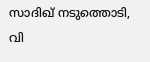സാദിഖ് നടുത്തൊടി, വി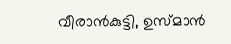വീരാന്‍കുട്ടി, ഉസ്മാന്‍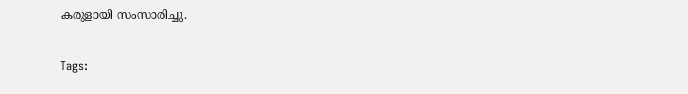കരുളായി സംസാരിച്ചു.

Tags: